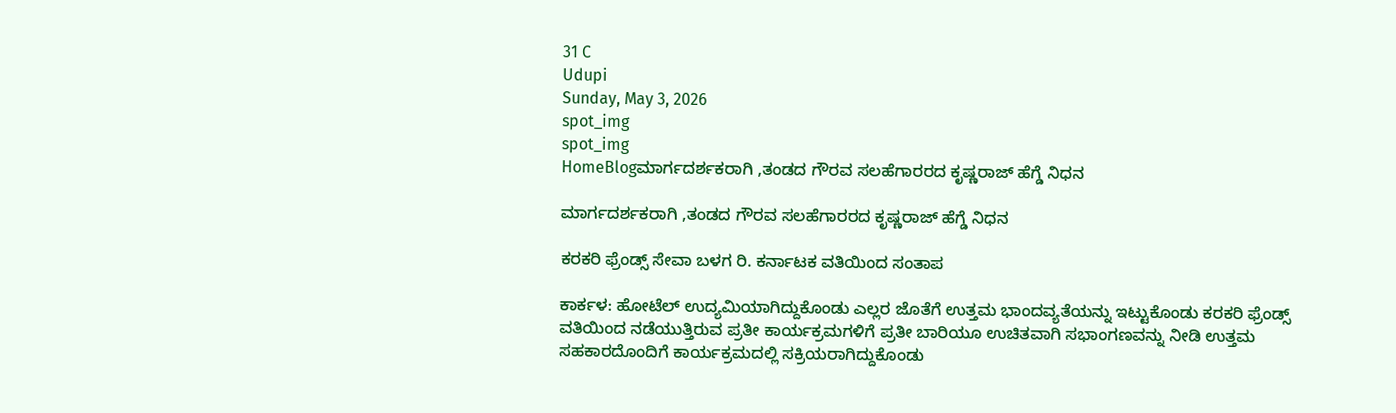31 C
Udupi
Sunday, May 3, 2026
spot_img
spot_img
HomeBlogಮಾರ್ಗದರ್ಶಕರಾಗಿ ,ತಂಡದ ಗೌರವ ಸಲಹೆಗಾರರದ ಕೃಷ್ಣರಾಜ್ ಹೆಗ್ಡೆ ನಿಧನ

ಮಾರ್ಗದರ್ಶಕರಾಗಿ ,ತಂಡದ ಗೌರವ ಸಲಹೆಗಾರರದ ಕೃಷ್ಣರಾಜ್ ಹೆಗ್ಡೆ ನಿಧನ

ಕರಕರಿ ಫ್ರೆಂಡ್ಸ್ ಸೇವಾ ಬಳಗ ರಿ. ಕರ್ನಾಟಕ ವತಿಯಿಂದ ಸಂತಾಪ

ಕಾರ್ಕಳ: ಹೋಟೆಲ್ ಉದ್ಯಮಿಯಾಗಿದ್ದುಕೊಂಡು ಎಲ್ಲರ ಜೊತೆಗೆ ಉತ್ತಮ ಭಾಂದವ್ಯತೆಯನ್ನು ಇಟ್ಟುಕೊಂಡು ಕರಕರಿ ಫ್ರೆಂಡ್ಸ್ ವತಿಯಿಂದ ನಡೆಯುತ್ತಿರುವ ಪ್ರತೀ ಕಾರ್ಯಕ್ರಮಗಳಿಗೆ ಪ್ರತೀ ಬಾರಿಯೂ ಉಚಿತವಾಗಿ ಸಭಾಂಗಣವನ್ನು ನೀಡಿ ಉತ್ತಮ ಸಹಕಾರದೊಂದಿಗೆ ಕಾರ್ಯಕ್ರಮದಲ್ಲಿ ಸಕ್ರಿಯರಾಗಿದ್ದುಕೊಂಡು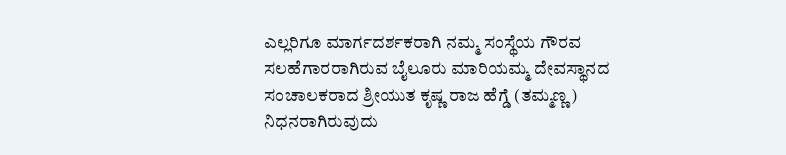ಎಲ್ಲರಿಗೂ ಮಾರ್ಗದರ್ಶಕರಾಗಿ ನಮ್ಮ ಸಂಸ್ಥೆಯ ಗೌರವ ಸಲಹೆಗಾರರಾಗಿರುವ ಬೈಲೂರು ಮಾರಿಯಮ್ಮ ದೇವಸ್ಥಾನದ ಸಂಚಾಲಕರಾದ ಶ್ರೀಯುತ ಕೃಷ್ಣ ರಾಜ ಹೆಗ್ಡೆ (ತಮ್ಮಣ್ಣ) ನಿಧನರಾಗಿರುವುದು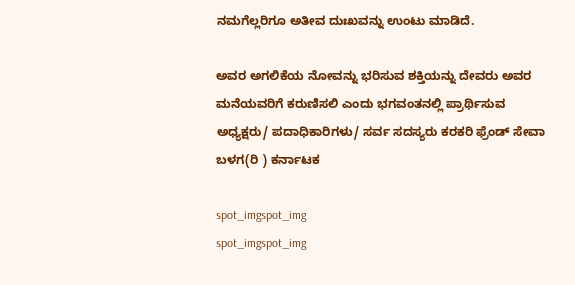ನಮಗೆಲ್ಲರಿಗೂ ಅತೀವ ದುಃಖವನ್ನು ಉಂಟು ಮಾಡಿದೆ.

ಅವರ ಅಗಲಿಕೆಯ ನೋವನ್ನು ಭರಿಸುವ ಶಕ್ತಿಯನ್ನು ದೇವರು ಅವರ ಮನೆಯವರಿಗೆ ಕರುಣಿಸಲಿ ಎಂದು ಭಗವಂತನಲ್ಲಿ ಪ್ರಾರ್ಥಿಸುವ ಅಧ್ಯಕ್ಷರು/ ಪದಾಧಿಕಾರಿಗಳು/ ಸರ್ವ ಸದಸ್ಯರು ಕರಕರಿ ಫ್ರೆಂಡ್ ಸೇವಾ ಬಳಗ(ರಿ ) ಕರ್ನಾಟಕ

spot_imgspot_img
spot_imgspot_img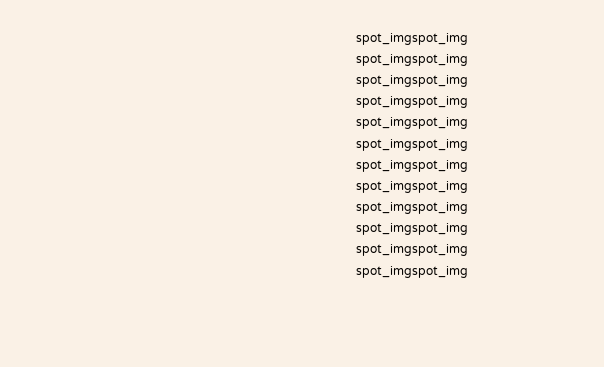spot_imgspot_img
spot_imgspot_img
spot_imgspot_img
spot_imgspot_img
spot_imgspot_img
spot_imgspot_img
spot_imgspot_img
spot_imgspot_img
spot_imgspot_img
spot_imgspot_img
spot_imgspot_img
spot_imgspot_img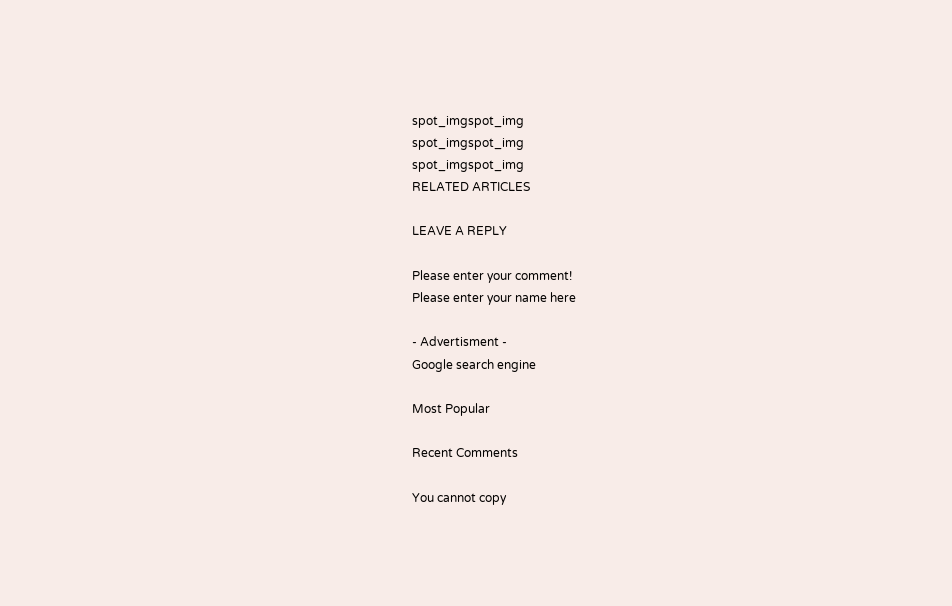spot_imgspot_img
spot_imgspot_img
spot_imgspot_img
RELATED ARTICLES

LEAVE A REPLY

Please enter your comment!
Please enter your name here

- Advertisment -
Google search engine

Most Popular

Recent Comments

You cannot copy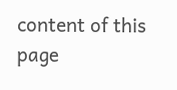content of this page